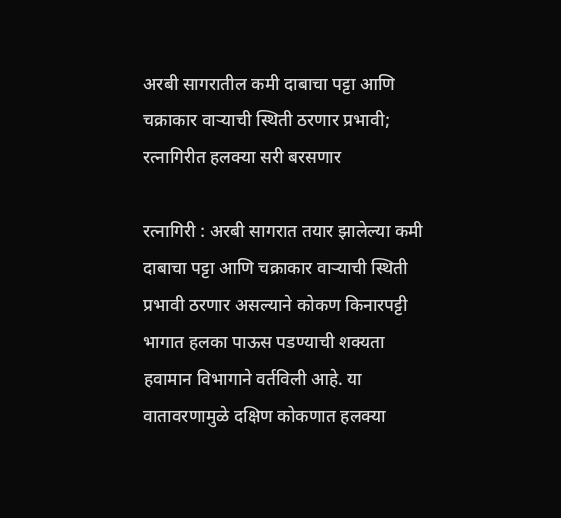अरबी सागरातील कमी दाबाचा पट्टा आणि चक्राकार वाऱ्याची स्थिती ठरणार प्रभावी; रत्नागिरीत हलक्या सरी बरसणार

रत्नागिरी : अरबी सागरात तयार झालेल्या कमी दाबाचा पट्टा आणि चक्राकार वाऱ्याची स्थिती प्रभावी ठरणार असल्याने कोकण किनारपट्टी भागात हलका पाऊस पडण्याची शक्यता हवामान विभागाने वर्तविली आहे. या वातावरणामुळे दक्षिण कोकणात हलक्या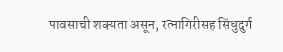पावसाची शक्यता असून, रत्नागिरीसह सिंधुदुर्ग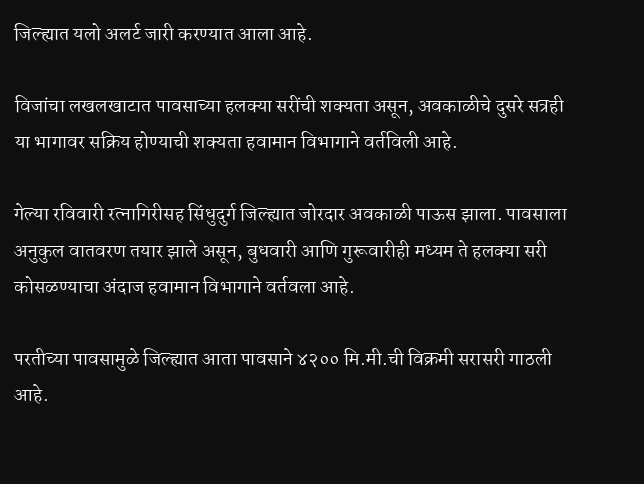जिल्ह्यात यलो अलर्ट जारी करण्यात आला आहे.

विजांचा लखलखाटात पावसाच्या हलक्या सरींची शक्यता असून, अवकाळीचे दुसरे सत्रही या भागावर सक्रिय होण्याची शक्यता हवामान विभागाने वर्तविली आहे.

गेल्या रविवारी रत्नागिरीसह सिंधुदुर्ग जिल्ह्यात जोरदार अवकाळी पाऊस झाला. पावसाला अनुकुल वातवरण तयार झाले असून, बुधवारी आणि गुरूवारीही मध्यम ते हलक्या सरी कोसळण्याचा अंदाज हवामान विभागाने वर्तवला आहे.

परतीच्या पावसामुळे जिल्ह्यात आता पावसाने ४२०० मि.मी.ची विक्रमी सरासरी गाठली आहे.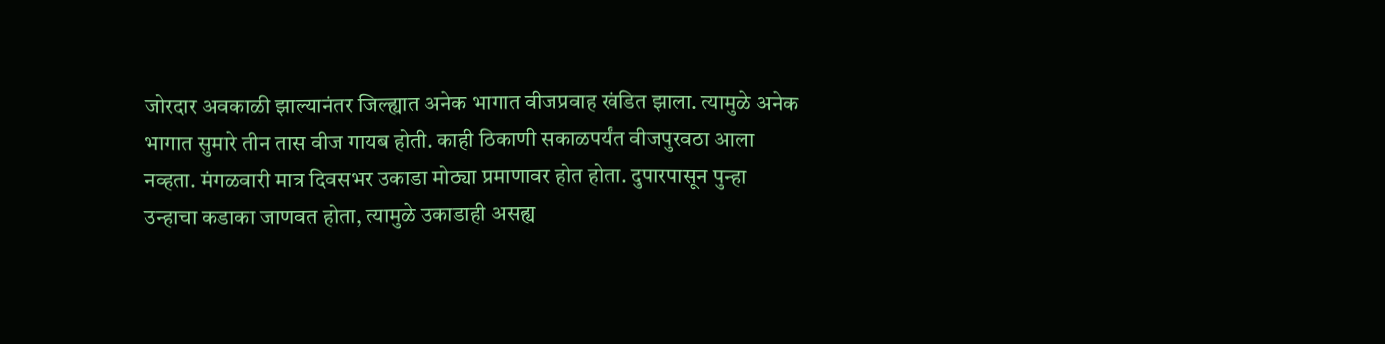जोरदार अवकाळी झाल्यानंतर जिल्ह्यात अनेक भागात वीजप्रवाह खंडित झाला. त्यामुळे अनेक भागात सुमारे तीन तास वीज गायब होती. काही ठिकाणी सकाळपर्यंत वीजपुरवठा आला नव्हता. मंगळवारी मात्र दिवसभर उकाडा मोठ्या प्रमाणावर होत होता. दुपारपासून पुन्हा उन्हाचा कडाका जाणवत होता, त्यामुळे उकाडाही असह्य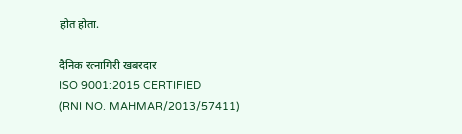होत होता.

दैनिक रत्नागिरी खबरदार
ISO 9001:2015 CERTIFIED
(RNI NO. MAHMAR/2013/57411)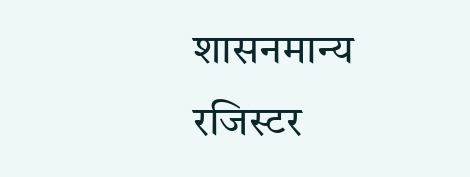शासनमान्य रजिस्टर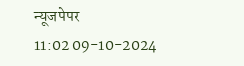न्यूजपेपर
11:02 09-10-2024